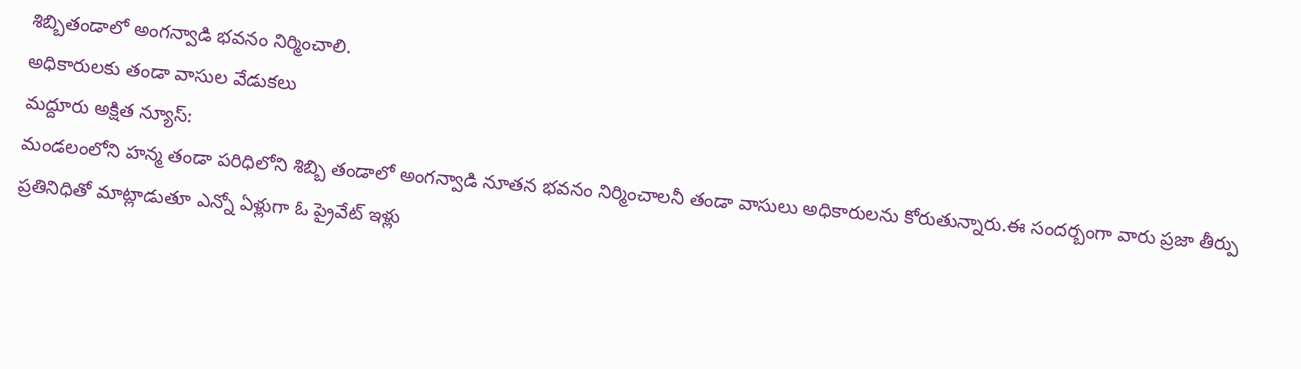శిబ్బితండాలో అంగన్వాడి భవనం నిర్మించాలి.
అధికారులకు తండా వాసుల వేడుకలు
మద్దూరు అక్షిత న్యూస్:
మండలంలోని హన్మ తండా పరిధిలోని శిబ్బి తండాలో అంగన్వాడి నూతన భవనం నిర్మించాలనీ తండా వాసులు అధికారులను కోరుతున్నారు.ఈ సందర్బంగా వారు ప్రజా తీర్పు ప్రతినిధితో మాట్లాడుతూ ఎన్నో ఏళ్లుగా ఓ ప్రైవేట్ ఇళ్లు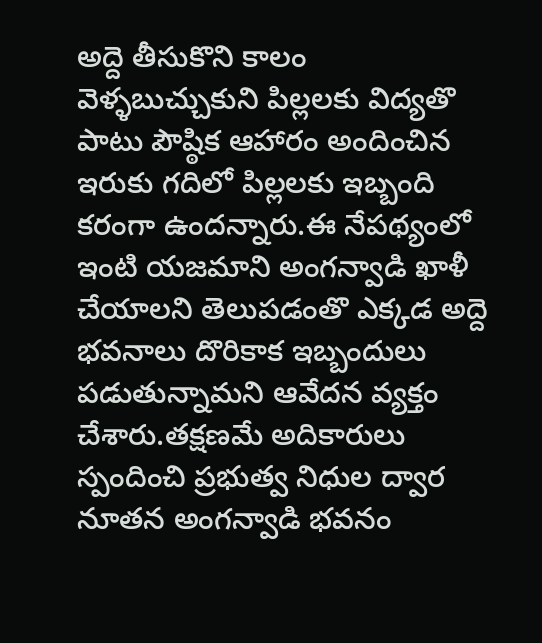అద్దె తీసుకొని కాలం వెళ్ళబుచ్చుకుని పిల్లలకు విద్యతొ పాటు పౌష్ఠిక ఆహారం అందించిన ఇరుకు గదిలో పిల్లలకు ఇబ్బంది కరంగా ఉందన్నారు.ఈ నేపథ్యంలో ఇంటి యజమాని అంగన్వాడి ఖాళీ చేయాలని తెలుపడంతొ ఎక్కడ అద్దె భవనాలు దొరికాక ఇబ్బందులు పడుతున్నామని ఆవేదన వ్యక్తం చేశారు.తక్షణమే అదికారులు స్పందించి ప్రభుత్వ నిధుల ద్వార నూతన అంగన్వాడి భవనం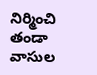నిర్మించి తండా వాసుల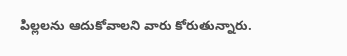పిల్లలను ఆదుకోవాలని వారు కోరుతున్నారు.